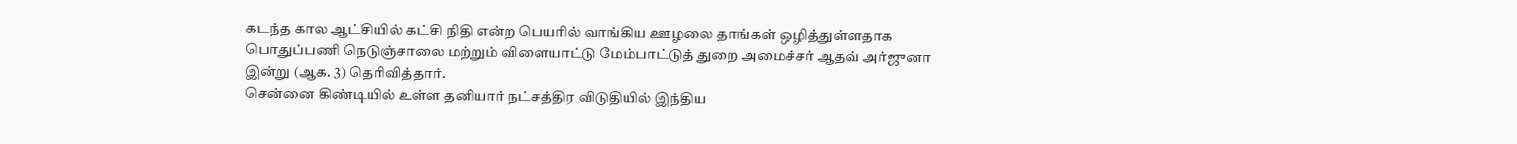கடந்த கால ஆட்சியில் கட்சி நிதி என்ற பெயரில் வாங்கிய ஊழலை தாங்கள் ஒழித்துள்ளதாக பொதுப்பணி நெடுஞ்சாலை மற்றும் விளையாட்டு மேம்பாட்டுத் துறை அமைச்சர் ஆதவ் அர்ஜுனா இன்று (ஆக. 3) தெரிவித்தார்.
சென்னை கிண்டியில் உள்ள தனியார் நட்சத்திர விடுதியில் இந்திய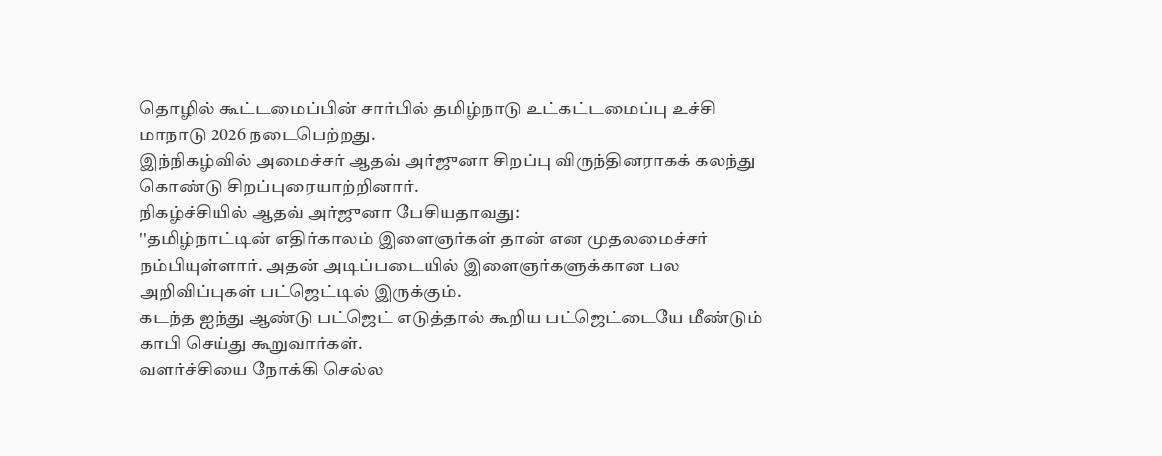தொழில் கூட்டமைப்பின் சார்பில் தமிழ்நாடு உட்கட்டமைப்பு உச்சி மாநாடு 2026 நடைபெற்றது.
இந்நிகழ்வில் அமைச்சர் ஆதவ் அர்ஜுனா சிறப்பு விருந்தினராகக் கலந்து கொண்டு சிறப்புரையாற்றினார்.
நிகழ்ச்சியில் ஆதவ் அர்ஜுனா பேசியதாவது:
''தமிழ்நாட்டின் எதிர்காலம் இளைஞர்கள் தான் என முதலமைச்சர் நம்பியுள்ளார். அதன் அடிப்படையில் இளைஞர்களுக்கான பல அறிவிப்புகள் பட்ஜெட்டில் இருக்கும்.
கடந்த ஐந்து ஆண்டு பட்ஜெட் எடுத்தால் கூறிய பட்ஜெட்டையே மீண்டும் காபி செய்து கூறுவார்கள்.
வளர்ச்சியை நோக்கி செல்ல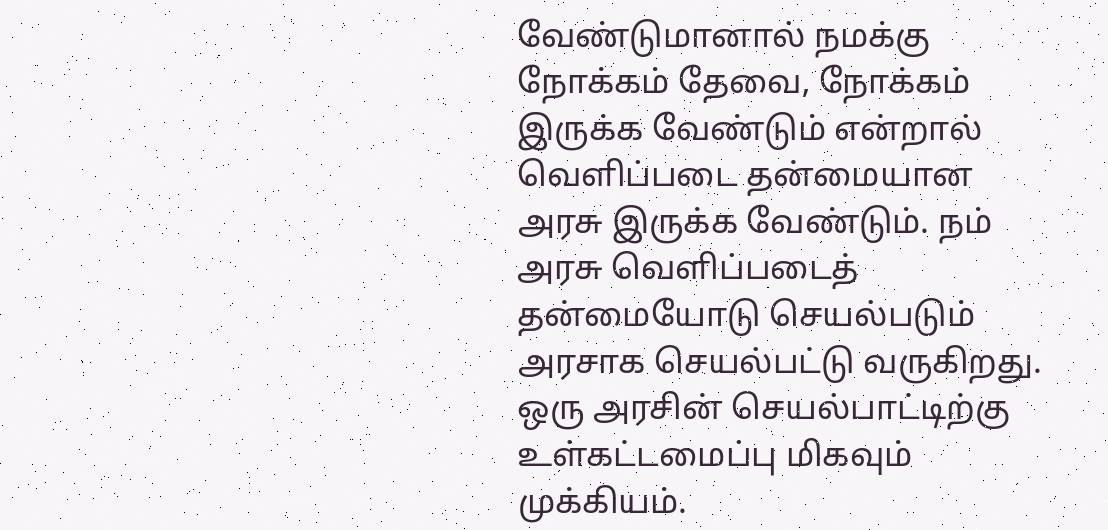வேண்டுமானால் நமக்கு நோக்கம் தேவை, நோக்கம் இருக்க வேண்டும் என்றால் வெளிப்படை தன்மையான அரசு இருக்க வேண்டும். நம் அரசு வெளிப்படைத் தன்மையோடு செயல்படும் அரசாக செயல்பட்டு வருகிறது.
ஒரு அரசின் செயல்பாட்டிற்கு உள்கட்டமைப்பு மிகவும் முக்கியம்.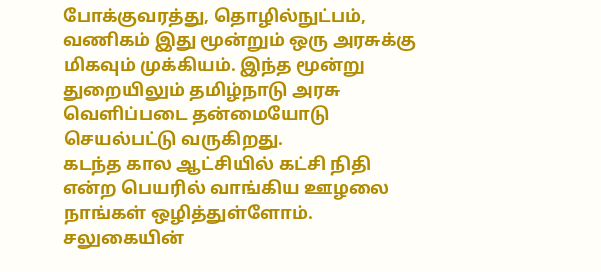போக்குவரத்து, தொழில்நுட்பம், வணிகம் இது மூன்றும் ஒரு அரசுக்கு மிகவும் முக்கியம். இந்த மூன்று துறையிலும் தமிழ்நாடு அரசு வெளிப்படை தன்மையோடு செயல்பட்டு வருகிறது.
கடந்த கால ஆட்சியில் கட்சி நிதி என்ற பெயரில் வாங்கிய ஊழலை நாங்கள் ஒழித்துள்ளோம். சலுகையின்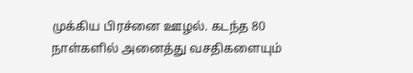முக்கிய பிரச்னை ஊழல். கடந்த 80 நாள்களில் அனைத்து வசதிகளையும்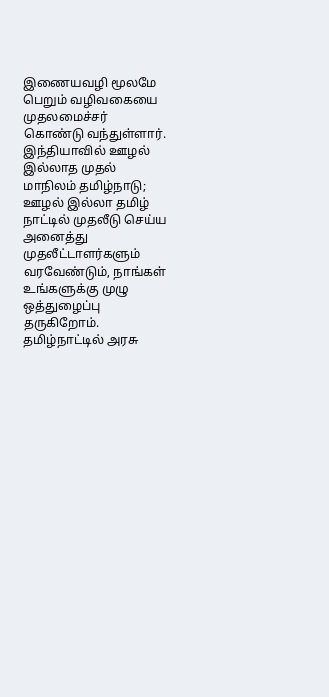இணையவழி மூலமே பெறும் வழிவகையை முதலமைச்சர் கொண்டு வந்துள்ளார்.
இந்தியாவில் ஊழல் இல்லாத முதல் மாநிலம் தமிழ்நாடு; ஊழல் இல்லா தமிழ் நாட்டில் முதலீடு செய்ய அனைத்து முதலீட்டாளர்களும் வரவேண்டும், நாங்கள் உங்களுக்கு முழு ஒத்துழைப்பு தருகிறோம்.
தமிழ்நாட்டில் அரசு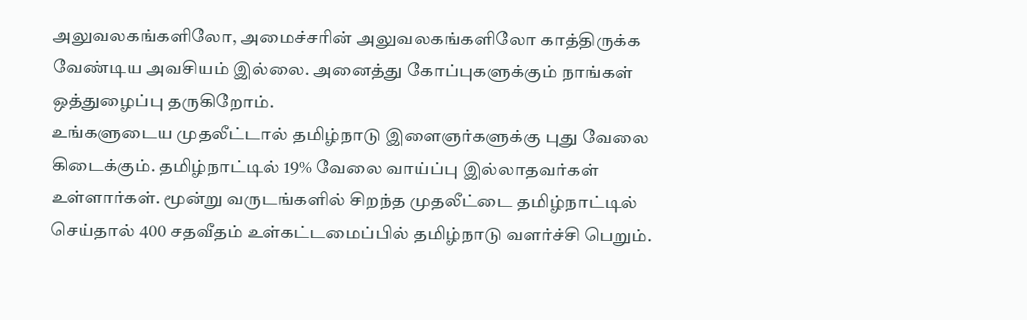அலுவலகங்களிலோ, அமைச்சரின் அலுவலகங்களிலோ காத்திருக்க வேண்டிய அவசியம் இல்லை. அனைத்து கோப்புகளுக்கும் நாங்கள் ஒத்துழைப்பு தருகிறோம்.
உங்களுடைய முதலீட்டால் தமிழ்நாடு இளைஞர்களுக்கு புது வேலை கிடைக்கும். தமிழ்நாட்டில் 19% வேலை வாய்ப்பு இல்லாதவர்கள் உள்ளார்கள். மூன்று வருடங்களில் சிறந்த முதலீட்டை தமிழ்நாட்டில் செய்தால் 400 சதவீதம் உள்கட்டமைப்பில் தமிழ்நாடு வளர்ச்சி பெறும்.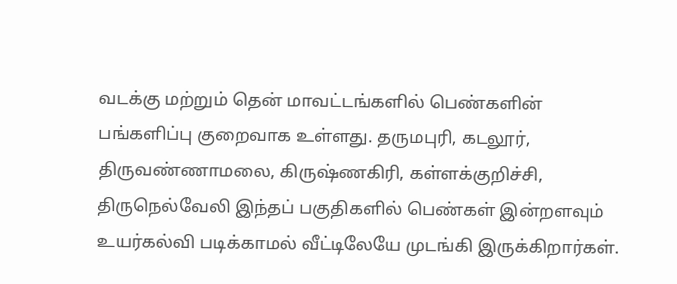வடக்கு மற்றும் தென் மாவட்டங்களில் பெண்களின் பங்களிப்பு குறைவாக உள்ளது. தருமபுரி, கடலூர், திருவண்ணாமலை, கிருஷ்ணகிரி, கள்ளக்குறிச்சி, திருநெல்வேலி இந்தப் பகுதிகளில் பெண்கள் இன்றளவும் உயர்கல்வி படிக்காமல் வீட்டிலேயே முடங்கி இருக்கிறார்கள்.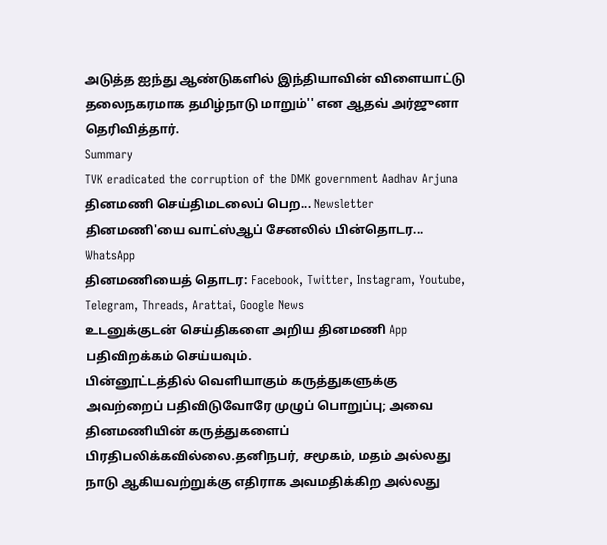அடுத்த ஐந்து ஆண்டுகளில் இந்தியாவின் விளையாட்டு தலைநகரமாக தமிழ்நாடு மாறும்'' என ஆதவ் அர்ஜுனா தெரிவித்தார்.
Summary
TVK eradicated the corruption of the DMK government Aadhav Arjuna
தினமணி செய்திமடலைப் பெற... Newsletter
தினமணி'யை வாட்ஸ்ஆப் சேனலில் பின்தொடர... WhatsApp
தினமணியைத் தொடர: Facebook, Twitter, Instagram, Youtube, Telegram, Threads, Arattai, Google News
உடனுக்குடன் செய்திகளை அறிய தினமணி App பதிவிறக்கம் செய்யவும்.
பின்னூட்டத்தில் வெளியாகும் கருத்துகளுக்கு அவற்றைப் பதிவிடுவோரே முழுப் பொறுப்பு; அவை தினமணியின் கருத்துகளைப் பிரதிபலிக்கவில்லை.தனிநபர், சமூகம், மதம் அல்லது நாடு ஆகியவற்றுக்கு எதிராக அவமதிக்கிற அல்லது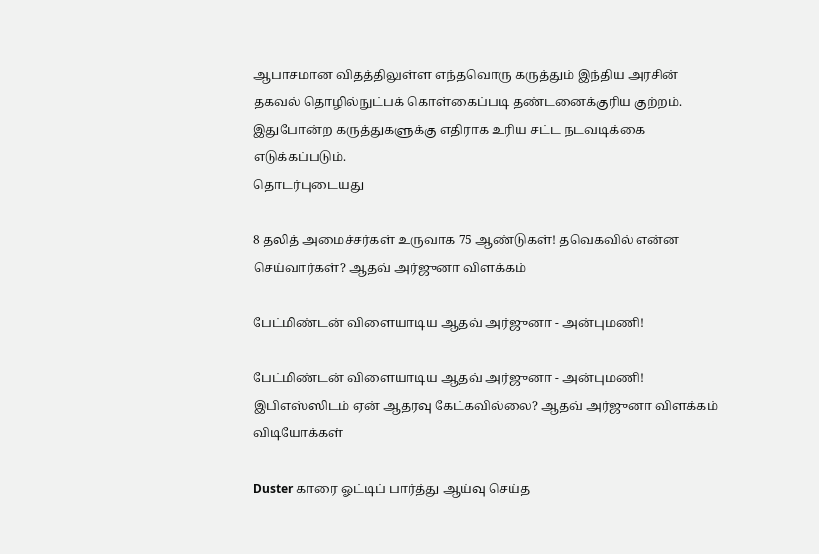ஆபாசமான விதத்திலுள்ள எந்தவொரு கருத்தும் இந்திய அரசின் தகவல் தொழில்நுட்பக் கொள்கைப்படி தண்டனைக்குரிய குற்றம். இதுபோன்ற கருத்துகளுக்கு எதிராக உரிய சட்ட நடவடிக்கை எடுக்கப்படும்.
தொடர்புடையது

8 தலித் அமைச்சர்கள் உருவாக 75 ஆண்டுகள்! தவெகவில் என்ன செய்வார்கள்? ஆதவ் அர்ஜுனா விளக்கம்

பேட்மிண்டன் விளையாடிய ஆதவ் அர்ஜுனா - அன்புமணி!

பேட்மிண்டன் விளையாடிய ஆதவ் அர்ஜுனா - அன்புமணி!
இபிஎஸ்ஸிடம் ஏன் ஆதரவு கேட்கவில்லை? ஆதவ் அர்ஜுனா விளக்கம்
விடியோக்கள்

Duster காரை ஓட்டிப் பார்த்து ஆய்வு செய்த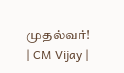முதல்வர்! | CM Vijay |